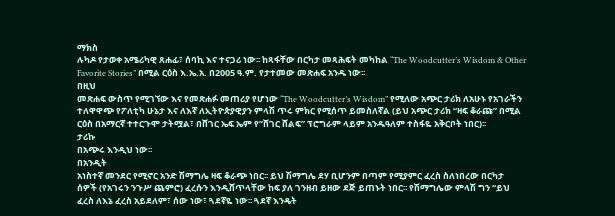ማክስ
ሉካዶ የታወቀ አሜሪካዊ ጸሐፊ፣ ሰባኪ እና ተናጋሪ ነው፡፡ ከጻፋቸው በርካታ መጻሕፍት መካከል “The Woodcutter’s Wisdom & Other
Favorite Stories” በሚል ርዕስ እ.ኤ.አ. በ2005 ዓ.ም. የታተመው መጽሐፍ አንዱ ነው፡፡
በዚህ
መጽሐፍ ውስጥ የሚገኘው እና የመጽሐፉ መጠሪያ የሆነው “The Woodcutter’s Wisdom” የሚለው አጭር ታሪክ ለአሁኑ የአገራችን
ተለዋዋጭ የፖለቲካ ሁኔታ እና ለእኛ ለኢትዮጵያዊያን ምላሽ ጥሩ ምክር የሚሰጥ ይመስለኛል (ይህ አጭር ታሪክ “ዛፍ ቆራጩ” በሚል
ርዕስ በአማርኛ ተተርጉሞ ታትሟል፣ በሸገር ኤፍ ኤም የ”ሸገር ሸልፍ” ፕሮግራም ላይም አንዱዓለም ተስፋዬ አቅርቦት ነበር)፡፡
ታሪኩ
በአጭሩ እንዲህ ነው፡፡
በአንዲት
አነስተኛ መንደር የሚኖር አንድ ሽማግሌ ዛፍ ቆራጭ ነበር፡፡ ይህ ሽማግሌ ደሃ ቢሆንም በጣም የሚያምር ፈረስ ስለነበረው በርካታ
ሰዎች (የአገሩን ንጉሥ ጨምሮ) ፈረሱን እንዲሸጥላቸው ከፍ ያለ ገንዘብ ይዘው ደጅ ይጠኑት ነበር፡፡ የሽማግሌው ምላሽ ግን “ይህ
ፈረስ ለእኔ ፈረስ አይደለም፣ ሰው ነው፣ ጓደኛዬ ነው፡፡ ጓደኛ እንዴት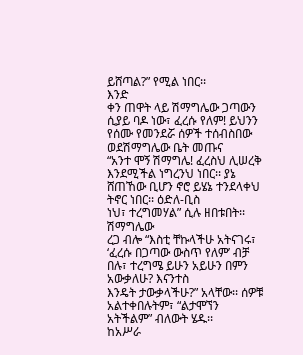ይሸጣል?” የሚል ነበር፡፡
እንድ
ቀን ጠዋት ላይ ሽማግሌው ጋጣውን ሲያይ ባዶ ነው፣ ፈረሱ የለም! ይህንን የሰሙ የመንደሯ ሰዎች ተሰብስበው ወደሽማግሌው ቤት መጡና
“አንተ ሞኝ ሽማግሌ! ፈረስህ ሊሠረቅ እንደሚችል ነግረንህ ነበር፡፡ ያኔ ሸጠኸው ቢሆን ኖሮ ይሄኔ ተንደላቀህ ትኖር ነበር፡፡ ዕድለ-ቢስ
ነህ፣ ተረግመሃል” ሲሉ ዘበቱበት፡፡
ሽማግሌው
ረጋ ብሎ “እስቲ ቸኩላችሁ አትናገሩ፣ ‘ፈረሱ በጋጣው ውስጥ የለም’ ብቻ በሉ፣ ተረግሜ ይሁን አይሁን በምን አውቃለሁ? እናንተስ
እንዴት ታውቃላችሁ?” አላቸው፡፡ ሰዎቹ አልተቀበሉትም፣ “ልታሞኘን
አትችልም” ብለውት ሄዱ፡፡
ከአሥራ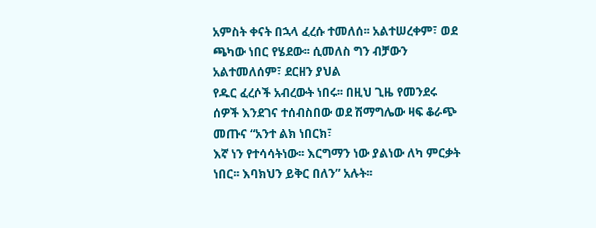አምስት ቀናት በኋላ ፈረሱ ተመለሰ፡፡ አልተሠረቀም፣ ወደ ጫካው ነበር የሄደው፡፡ ሲመለስ ግን ብቻውን አልተመለሰም፣ ደርዘን ያህል
የዱር ፈረሶች አብረውት ነበሩ፡፡ በዚህ ጊዜ የመንደሩ ሰዎች እንደገና ተሰብስበው ወደ ሽማግሌው ዛፍ ቆራጭ መጡና “አንተ ልክ ነበርክ፣
እኛ ነን የተሳሳትነው፡፡ እርግማን ነው ያልነው ለካ ምርቃት ነበር፡፡ እባክህን ይቅር በለን” አሉት፡፡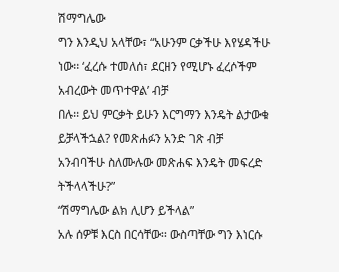ሽማግሌው
ግን እንዲህ አላቸው፣ “አሁንም ርቃችሁ እየሄዳችሁ ነው፡፡ ‘ፈረሱ ተመለሰ፣ ደርዘን የሚሆኑ ፈረሶችም አብረውት መጥተዋል’ ብቻ
በሉ፡፡ ይህ ምርቃት ይሁን እርግማን እንዴት ልታውቁ ይቻላችኋል? የመጽሐፉን አንድ ገጽ ብቻ አንብባችሁ ስለሙሉው መጽሐፍ እንዴት መፍረድ ትችላላችሁ?”
“ሽማግሌው ልክ ሊሆን ይችላል”
አሉ ሰዎቹ እርስ በርሳቸው፡፡ ውስጣቸው ግን እነርሱ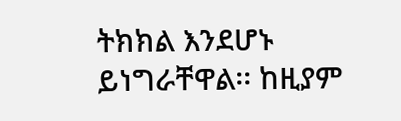ትክክል እንደሆኑ ይነግራቸዋል፡፡ ከዚያም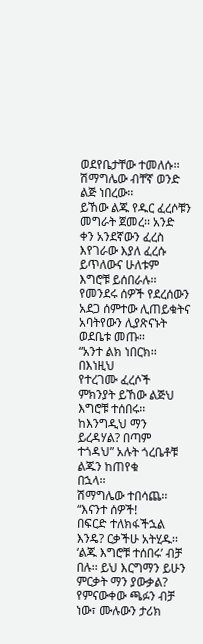ወደየቤታቸው ተመለሱ፡፡
ሽማግሌው ብቸኛ ወንድ ልጅ ነበረው፡፡
ይኸው ልጁ የዱር ፈረሶቹን መግራት ጀመረ፡፡ አንድ ቀን አንደኛውን ፈረስ እየገራው እያለ ፈረሱ ይጥለውና ሁለቱም እግሮቹ ይሰበራሉ፡፡
የመንደሩ ሰዎች የደረሰውን አደጋ ሰምተው ሊጠይቁትና አባትየውን ሊያጽናኑት ወደቤቱ መጡ፡፡
“አንተ ልክ ነበርክ፡፡ በእነዚህ
የተረገሙ ፈረሶች ምክንያት ይኸው ልጅህ እግሮቹ ተሰበሩ፡፡ ከእንግዲህ ማን ይረዳሃል? በጣም ተጎዳህ” አሉት ጎረቤቶቹ ልጁን ከጠየቁ
በኋላ፡፡
ሽማግሌው ተበሳጨ፡፡ “እናንተ ሰዎች!
በፍርድ ተለክፋችኋል እንዴ? ርቃችሁ አትሂዱ፡፡ ‘ልጁ እግሮቹ ተሰበሩ’ ብቻ በሉ፡፡ ይህ እርግማን ይሁን ምርቃት ማን ያውቃል?
የምናውቀው ጫፉን ብቻ ነው፣ ሙሉውን ታሪክ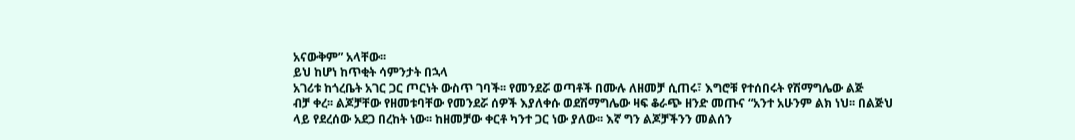አናውቅም” አላቸው፡፡
ይህ ከሆነ ከጥቂት ሳምንታት በኋላ
አገሪቱ ከጎረቤት አገር ጋር ጦርነት ውስጥ ገባች፡፡ የመንደሯ ወጣቶች በሙሉ ለዘመቻ ሲጠሩ፣ እግሮቹ የተሰበሩት የሽማግሌው ልጅ
ብቻ ቀረ፡፡ ልጆቻቸው የዘመቱባቸው የመንደሯ ሰዎች እያለቀሱ ወደሽማግሌው ዛፍ ቆራጭ ዘንድ መጡና “አንተ አሁንም ልክ ነህ፡፡ በልጅህ
ላይ የደረሰው አደጋ በረከት ነው፡፡ ከዘመቻው ቀርቶ ካንተ ጋር ነው ያለው፡፡ እኛ ግን ልጆቻችንን መልሰን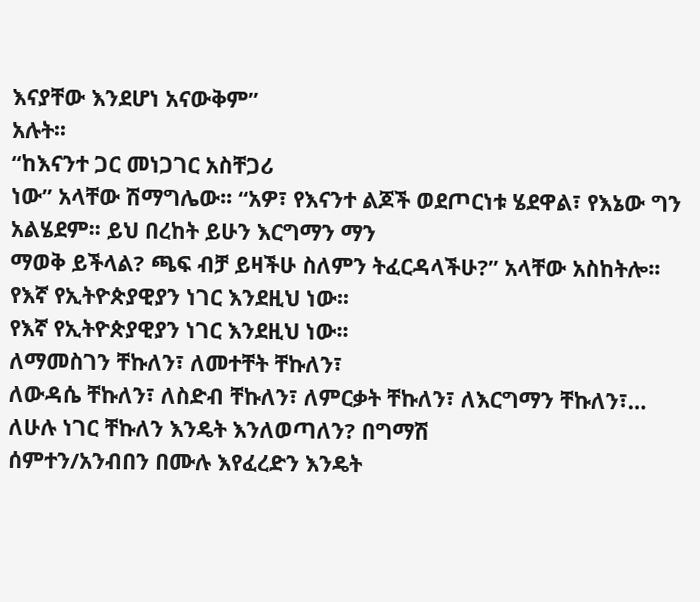እናያቸው እንደሆነ አናውቅም”
አሉት፡፡
“ከእናንተ ጋር መነጋገር አስቸጋሪ
ነው” አላቸው ሽማግሌው፡፡ “አዎ፣ የእናንተ ልጆች ወደጦርነቱ ሄደዋል፣ የእኔው ግን አልሄደም፡፡ ይህ በረከት ይሁን እርግማን ማን
ማወቅ ይችላል? ጫፍ ብቻ ይዛችሁ ስለምን ትፈርዳላችሁ?” አላቸው አስከትሎ፡፡
የእኛ የኢትዮጵያዊያን ነገር እንደዚህ ነው፡፡
የእኛ የኢትዮጵያዊያን ነገር እንደዚህ ነው፡፡
ለማመስገን ቸኩለን፣ ለመተቸት ቸኩለን፣
ለውዳሴ ቸኩለን፣ ለስድብ ቸኩለን፣ ለምርቃት ቸኩለን፣ ለእርግማን ቸኩለን፣… ለሁሉ ነገር ቸኩለን እንዴት እንለወጣለን? በግማሽ
ሰምተን/አንብበን በሙሉ እየፈረድን እንዴት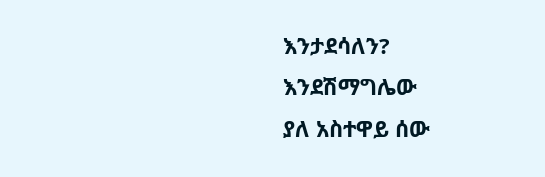እንታደሳለን? እንደሽማግሌው
ያለ አስተዋይ ሰው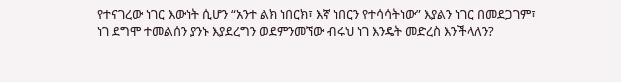የተናገረው ነገር እውነት ሲሆን “አንተ ልክ ነበርክ፣ እኛ ነበርን የተሳሳትነው” እያልን ነገር በመደጋገም፣
ነገ ደግሞ ተመልሰን ያንኑ እያደረግን ወደምንመኘው ብሩህ ነገ እንዴት መድረስ እንችላለን?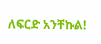ለፍርድ አንቸኩል!